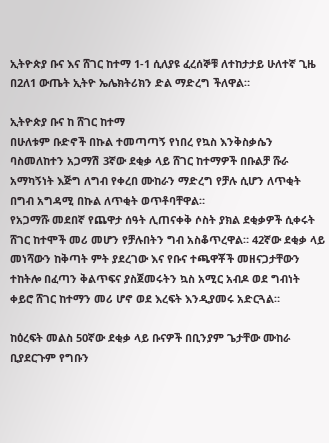ኢትዮጵያ ቡና እና ሸገር ከተማ 1-1 ሲለያዩ ፈረሰኞቹ ለተከታታይ ሁለተኛ ጊዜ በ2ለ1 ውጤት ኢትዮ ኤሌክትሪክን ድል ማድረግ ችለዋል።

ኢትዮጵያ ቡና ከ ሸገር ከተማ
በሁለቱም ቡድኖች በኩል ተመጣጣኝ የነበረ የኳስ እንቅስቃሴን ባስመለከተን አጋማሽ 3ኛው ደቂቃ ላይ ሸገር ከተማዎች በቡልቻ ሹራ አማካኝነት እጅግ ለግብ የቀረበ ሙከራን ማድረግ የቻሉ ሲሆን ለጥቂት በግብ አግዳሚ በኩል ለጥቂት ወጥቶባቸዋል።
የአጋማሹ መደበኛ የጨዋታ ሰዓት ሊጠናቀቅ ሶስት ያክል ደቂቃዎች ሲቀሩት ሸገር ከተሞች መሪ መሆን የቻሉበትን ግብ አስቆጥረዋል። 42ኛው ደቂቃ ላይ መነሻውን ከቅጣት ምት ያደረገው እና የቡና ተጫዋቾች መዘናጋታቸውን ተከትሎ በፈጣን ቅልጥፍና ያስጀመሩትን ኳስ አሚር አብዶ ወደ ግብነት ቀይሮ ሸገር ከተማን መሪ ሆኖ ወደ እረፍት እንዲያመሩ አድርጓል።

ከዕረፍት መልስ 50ኛው ደቂቃ ላይ ቡናዎች በቢንያም ጌታቸው ሙከራ ቢያደርጉም የግቡን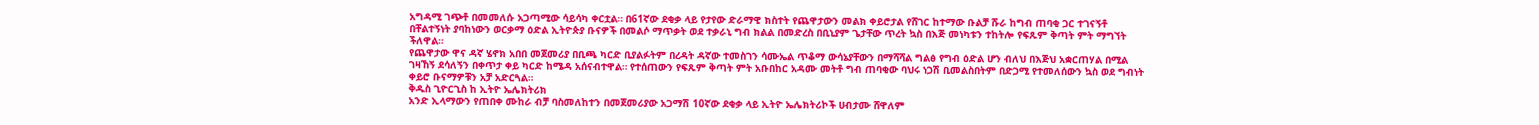አግዳሚ ገጭቶ በመመለሱ አጋጣሚው ሳይሳካ ቀርቷል። በ61ኛው ደቂቃ ላይ የታየው ድራማዊ ክስተት የጨዋታውን መልክ ቀይሮታል የሸገር ከተማው ቡልቻ ሹራ ከግብ ጠባቂ ጋር ተገናኝቶ በቸልተኝነት ያባከነውን ወርቃማ ዕድል ኢትዮጵያ ቡናዎች በመልሶ ማጥቃት ወደ ተቃራኒ ግብ ክልል በመድረስ በቢኒያም ጌታቸው ጥረት ኳስ በእጅ መነካቱን ተከትሎ የፍጹም ቅጣት ምት ማግኘት ችለዋል።
የጨዋታው ዋና ዳኛ ሄኖክ አበበ መጀመሪያ በቢጫ ካርድ ቢያልፉትም በረዳት ዳኛው ተመስገን ሳሙኤል ጥቆማ ውሳኔያቸውን በማሻሻል ግልፅ የግብ ዕድል ሆን ብለህ በእጅህ አቋርጠሃል በሚል ገዛኸኝ ደሳለኝን በቀጥታ ቀይ ካርድ ከሜዳ አሰናብተዋል። የተሰጠውን የፍጹም ቅጣት ምት አቡበከር አዳሙ መትቶ ግብ ጠባቂው ባህሩ ነጋሽ ቢመልስበትም በድጋሚ የተመለሰውን ኳስ ወደ ግብነት ቀይሮ ቡናማዎቹን አቻ አድርጓል።
ቅዱስ ጊዮርጊስ ከ ኢትዮ ኤሌክትሪክ
አንድ ኢላማውን የጠበቀ ሙከራ ብቻ ባስመለከተን በመጀመሪያው አጋማሽ 10ኛው ደቂቃ ላይ ኢትዮ ኤሌክትሪኮች ሀብታሙ ሸዋለም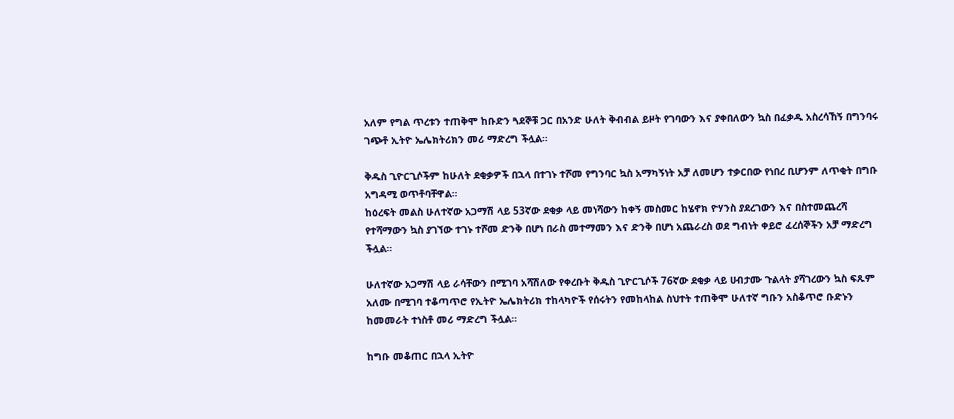አለም የግል ጥረቱን ተጠቅሞ ከቡድን ጓደኞቹ ጋር በአንድ ሁለት ቅብብል ይዞት የገባውን እና ያቀበለውን ኳስ በፈቃዱ አስረሳኸኝ በግንባሩ ገጭቶ ኢትዮ ኤሌክትሪክን መሪ ማድረግ ችሏል።

ቅዱስ ጊዮርጊሶችም ከሁለት ደቂቃዎች በኋላ በተገኑ ተሾመ የግንባር ኳስ አማካኝነት አቻ ለመሆን ተቃርበው የነበረ ቢሆንም ለጥቂት በግቡ አግዳሚ ወጥቶባቸዋል።
ከዕረፍት መልስ ሁለተኛው አጋማሽ ላይ 53ኛው ደቂቃ ላይ መነሻውን ከቀኝ መስመር ከሄኖክ ዮሃንስ ያደረገውን እና በስተመጨረሻ የተሻማውን ኳስ ያገኘው ተገኑ ተሾመ ድንቅ በሆነ በራስ መተማመን እና ድንቅ በሆነ አጨራረስ ወደ ግብነት ቀይሮ ፈረሰኞችን አቻ ማድረግ ችሏል።

ሁለተኛው አጋማሽ ላይ ራሳቸውን በሚገባ አሻሽለው የቀረቡት ቅዱስ ጊዮርጊሶች 76ኛው ደቂቃ ላይ ሀብታሙ ጉልላት ያሻገረውን ኳስ ፍጹም አለሙ በሚገባ ተቆጣጥሮ የኢትዮ ኤሌክትሪክ ተከላካዮች የሰሩትን የመከላከል ስህተት ተጠቅሞ ሁለተኛ ግቡን አስቆጥሮ ቡድኑን ከመመራት ተነስቶ መሪ ማድረግ ችሏል።

ከግቡ መቆጠር በኋላ ኢትዮ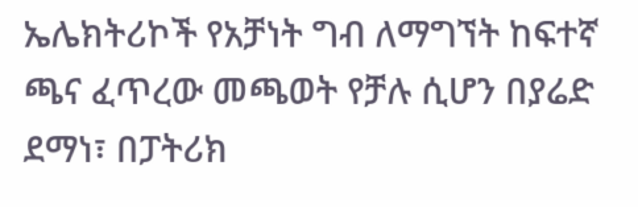ኤሌክትሪኮች የአቻነት ግብ ለማግኘት ከፍተኛ ጫና ፈጥረው መጫወት የቻሉ ሲሆን በያሬድ ደማነ፣ በፓትሪክ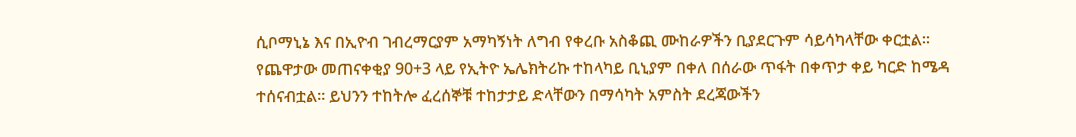ሲቦማኒኔ እና በኢዮብ ገብረማርያም አማካኝነት ለግብ የቀረቡ አስቆጪ ሙከራዎችን ቢያደርጉም ሳይሳካላቸው ቀርቷል። የጨዋታው መጠናቀቂያ 90+3 ላይ የኢትዮ ኤሌክትሪኩ ተከላካይ ቢኒያም በቀለ በሰራው ጥፋት በቀጥታ ቀይ ካርድ ከሜዳ ተሰናብቷል። ይህንን ተከትሎ ፈረሰኞቹ ተከታታይ ድላቸውን በማሳካት አምስት ደረጃውችን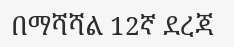በማሻሻል 12ኛ ደረጃ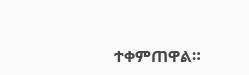ተቀምጠዋል።